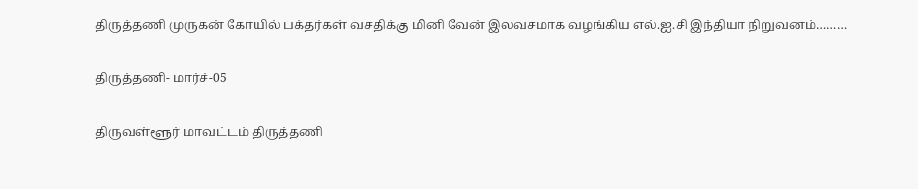திருத்தணி முருகன் கோயில் பக்தர்கள் வசதிக்கு மினி வேன் இலவசமாக வழங்கிய எல்.ஐ.சி இந்தியா நிறுவனம்………

திருத்தணி- மார்ச்-05

திருவள்ளூர் மாவட்டம் திருத்தணி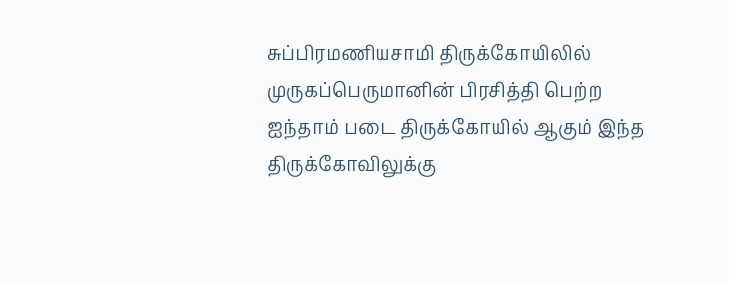சுப்பிரமணியசாமி திருக்கோயிலில் முருகப்பெருமானின் பிரசித்தி பெற்ற ஐந்தாம் படை திருக்கோயில் ஆகும் இந்த திருக்கோவிலுக்கு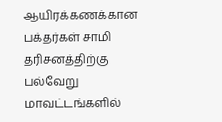ஆயிரக்கணக்கான பக்தர்கள் சாமி தரிசனத்திற்கு பல்வேறு மாவட்டங்களில்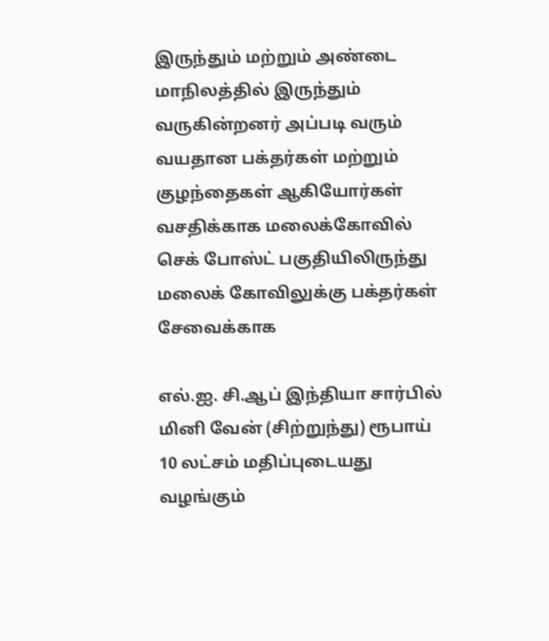இருந்தும் மற்றும் அண்டை மாநிலத்தில் இருந்தும் வருகின்றனர் அப்படி வரும் வயதான பக்தர்கள் மற்றும் குழந்தைகள் ஆகியோர்கள் வசதிக்காக மலைக்கோவில் செக் போஸ்ட் பகுதியிலிருந்து மலைக் கோவிலுக்கு பக்தர்கள் சேவைக்காக

எல்.ஐ. சி.ஆப் இந்தியா சார்பில் மினி வேன் (சிற்றுந்து) ரூபாய் 10 லட்சம் மதிப்புடையது வழங்கும்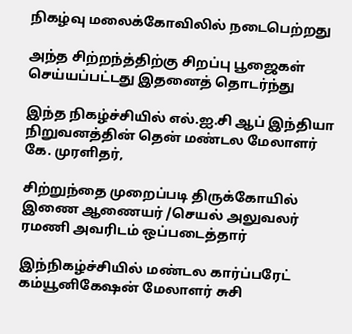நிகழ்வு மலைக்கோவிலில் நடைபெற்றது

அந்த சிற்றந்த்திற்கு சிறப்பு பூஜைகள் செய்யப்பட்டது இதனைத் தொடர்ந்து

இந்த நிகழ்ச்சியில் எல்.ஐ.சி ஆப் இந்தியா நிறுவனத்தின் தென் மண்டல மேலாளர் கே. முரளிதர்,

சிற்றுந்தை முறைப்படி திருக்கோயில் இணை ஆணையர் /செயல் அலுவலர் ரமணி அவரிடம் ஒப்படைத்தார்

இந்நிகழ்ச்சியில் மண்டல கார்ப்பரேட் கம்யூனிகேஷன் மேலாளர் சுசி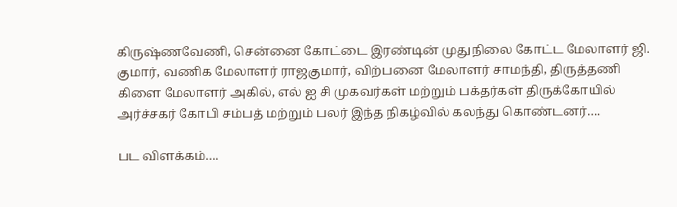கிருஷ்ணவேணி, சென்னை கோட்டை இரண்டின் முதுநிலை கோட்ட மேலாளர் ஜி. குமார், வணிக மேலாளர் ராஜகுமார், விற்பனை மேலாளர் சாமந்தி, திருத்தணி கிளை மேலாளர் அகில், எல் ஐ சி முகவர்கள் மற்றும் பக்தர்கள் திருக்கோயில் அர்ச்சகர் கோபி சம்பத் மற்றும் பலர் இந்த நிகழ்வில் கலந்து கொண்டனர்….

பட விளக்கம்….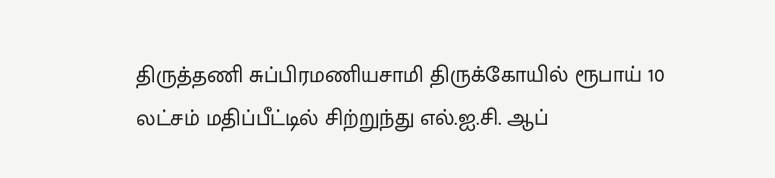திருத்தணி சுப்பிரமணியசாமி திருக்கோயில் ரூபாய் 10 லட்சம் மதிப்பீட்டில் சிற்றுந்து எல்.ஐ.சி. ஆப்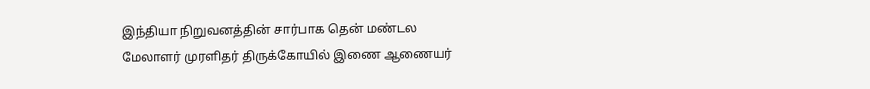இந்தியா நிறுவனத்தின் சார்பாக தென் மண்டல மேலாளர் முரளிதர் திருக்கோயில் இணை ஆணையர்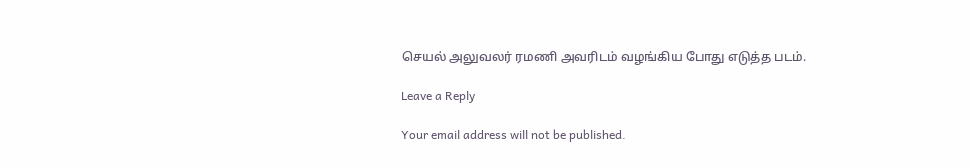செயல் அலுவலர் ரமணி அவரிடம் வழங்கிய போது எடுத்த படம்.

Leave a Reply

Your email address will not be published.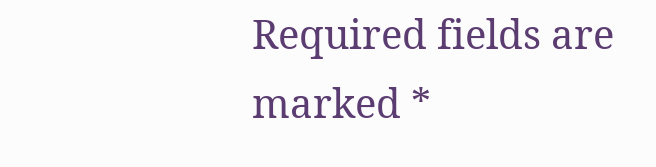Required fields are marked *